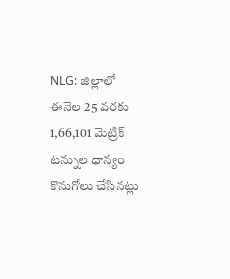NLG: జిల్లాలో ఈనెల 25 వరకు 1,66,101 మెట్రిక్ టన్నుల ధాన్యం కొనుగోలు చేసినట్లు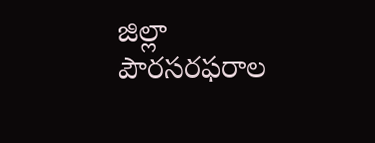జిల్లా పౌరసరఫరాల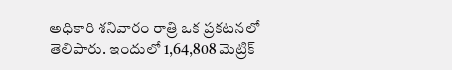అధికారి శనివారం రాత్రి ఒక ప్రకటనలో తెలిపారు. ఇందులో 1,64,808 మెట్రిక్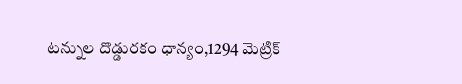టన్నుల దొడ్డురకం ధాన్యం,1294 మెట్రిక్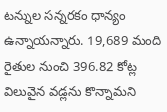టన్నుల సన్నరకం ధాన్యం ఉన్నాయన్నారు. 19,689 మంది రైతుల నుంచి 396.82 కోట్ల విలువైన వడ్లను కొన్నామని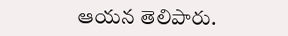ఆయన తెలిపారు.